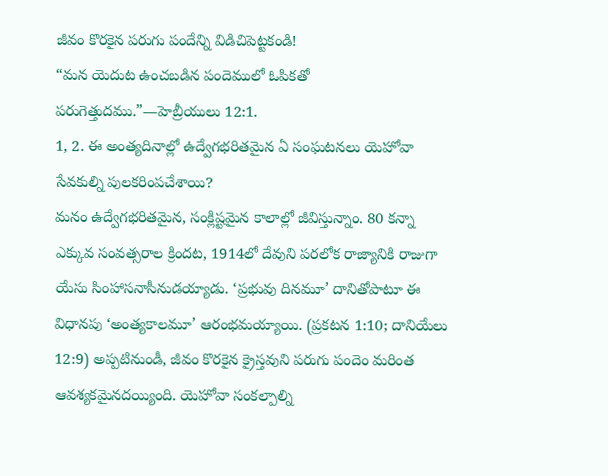జీవం కొరకైన పరుగు పందేన్ని విడిచిపెట్టకండి!
“మన యెదుట ఉంచబడిన పందెములో ఓపికతో పరుగెత్తుదము.”—హెబ్రీయులు 12:1.
1, 2. ఈ అంత్యదినాల్లో ఉద్వేగభరితమైన ఏ సంఘటనలు యెహోవా సేవకుల్ని పులకరింపచేశాయి?
మనం ఉద్వేగభరితమైన, సంక్లిష్టమైన కాలాల్లో జీవిస్తున్నాం. 80 కన్నా ఎక్కువ సంవత్సరాల క్రిందట, 1914లో దేవుని పరలోక రాజ్యానికి రాజుగా యేసు సింహాసనాసీనుడయ్యాడు. ‘ప్రభువు దినమూ’ దానితోపాటూ ఈ విధానపు ‘అంత్యకాలమూ’ ఆరంభమయ్యాయి. (ప్రకటన 1:10; దానియేలు 12:9) అప్పటినుండీ, జీవం కొరకైన క్రైస్తవుని పరుగు పందెం మరింత ఆవశ్యకమైనదయ్యింది. యెహోవా సంకల్పాల్ని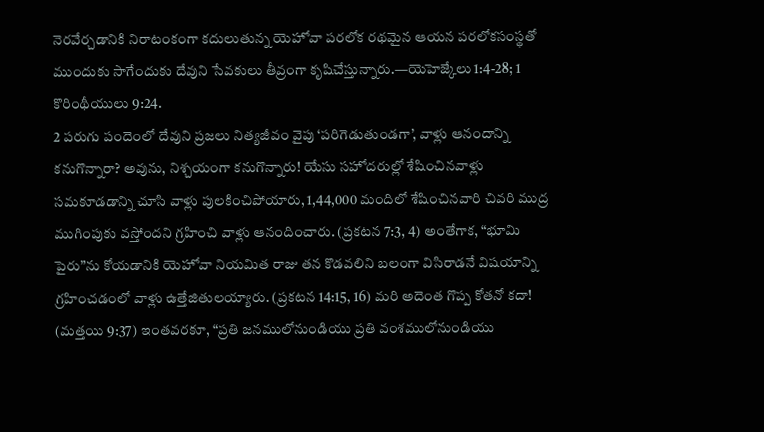నెరవేర్చడానికి నిరాటంకంగా కదులుతున్న యెహోవా పరలోక రథమైన ఆయన పరలోకసంస్థతో ముందుకు సాగేందుకు దేవుని సేవకులు తీవ్రంగా కృషిచేస్తున్నారు.—యెహెజ్కేలు 1:4-28; 1 కొరింథీయులు 9:24.
2 పరుగు పందెంలో దేవుని ప్రజలు నిత్యజీవం వైపు ‘పరిగెడుతుండగా’, వాళ్లు ఆనందాన్ని కనుగొన్నారా? అవును, నిశ్చయంగా కనుగొన్నారు! యేసు సహోదరుల్లో శేషించినవాళ్లు సమకూడడాన్ని చూసి వాళ్లు పులకించిపోయారు, 1,44,000 మందిలో శేషించినవారి చివరి ముద్ర ముగింపుకు వస్తోందని గ్రహించి వాళ్లు ఆనందించారు. (ప్రకటన 7:3, 4) అంతేగాక, “భూమి పైరు”ను కోయడానికి యెహోవా నియమిత రాజు తన కొడవలిని బలంగా విసిరాడనే విషయాన్ని గ్రహించడంలో వాళ్లు ఉత్తేజితులయ్యారు. (ప్రకటన 14:15, 16) మరి అదెంత గొప్ప కోతనో కదా! (మత్తయి 9:37) ఇంతవరకూ, “ప్రతి జనములోనుండియు ప్రతి వంశములోనుండియు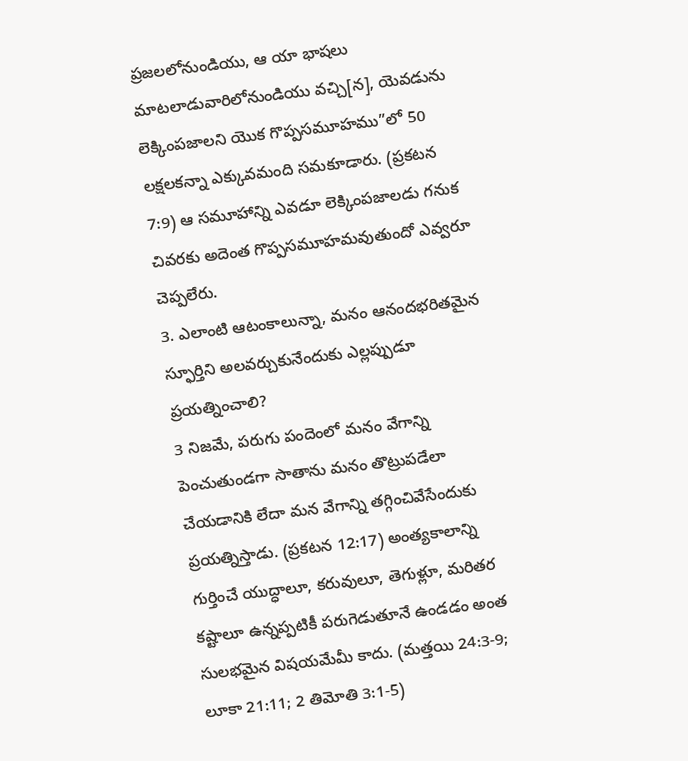ప్రజలలోనుండియు, ఆ యా భాషలు మాటలాడువారిలోనుండియు వచ్చి[న], యెవడును లెక్కింపజాలని యొక గొప్పసమూహము”లో 50 లక్షలకన్నా ఎక్కువమంది సమకూడారు. (ప్రకటన 7:9) ఆ సమూహాన్ని ఎవడూ లెక్కింపజాలడు గనుక చివరకు అదెంత గొప్పసమూహమవుతుందో ఎవ్వరూ చెప్పలేరు.
3. ఎలాంటి ఆటంకాలున్నా, మనం ఆనందభరితమైన స్ఫూర్తిని అలవర్చుకునేందుకు ఎల్లప్పుడూ ప్రయత్నించాలి?
3 నిజమే, పరుగు పందెంలో మనం వేగాన్ని పెంచుతుండగా సాతాను మనం తొట్రుపడేలా చేయడానికి లేదా మన వేగాన్ని తగ్గించివేసేందుకు ప్రయత్నిస్తాడు. (ప్రకటన 12:17) అంత్యకాలాన్ని గుర్తించే యుద్ధాలూ, కరువులూ, తెగుళ్లూ, మరితర కష్టాలూ ఉన్నప్పటికీ పరుగెడుతూనే ఉండడం అంత సులభమైన విషయమేమీ కాదు. (మత్తయి 24:3-9; లూకా 21:11; 2 తిమోతి 3:1-5)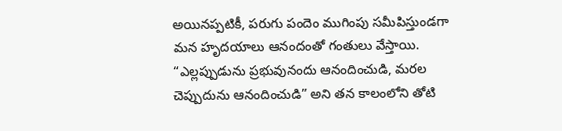అయినప్పటికీ, పరుగు పందెం ముగింపు సమీపిస్తుండగా మన హృదయాలు ఆనందంతో గంతులు వేస్తాయి. “ఎల్లప్పుడును ప్రభువునందు ఆనందించుడి, మరల చెప్పుదును ఆనందించుడి” అని తన కాలంలోని తోటి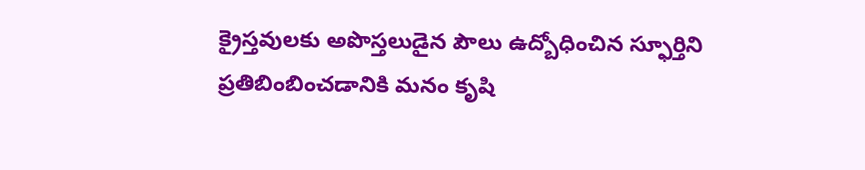క్రైస్తవులకు అపొస్తలుడైన పౌలు ఉద్బోధించిన స్ఫూర్తిని ప్రతిబింబించడానికి మనం కృషి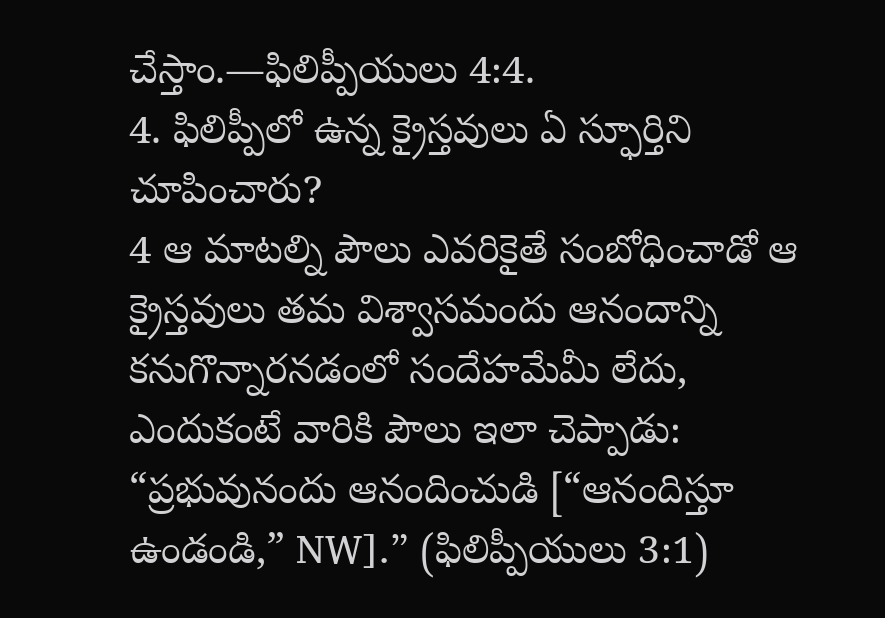చేస్తాం.—ఫిలిప్పీయులు 4:4.
4. ఫిలిప్పీలో ఉన్న క్రైస్తవులు ఏ స్ఫూర్తిని చూపించారు?
4 ఆ మాటల్ని పౌలు ఎవరికైతే సంబోధించాడో ఆ క్రైస్తవులు తమ విశ్వాసమందు ఆనందాన్ని కనుగొన్నారనడంలో సందేహమేమీ లేదు, ఎందుకంటే వారికి పౌలు ఇలా చెప్పాడు: “ప్రభువునందు ఆనందించుడి [“ఆనందిస్తూ ఉండండి,” NW].” (ఫిలిప్పీయులు 3:1)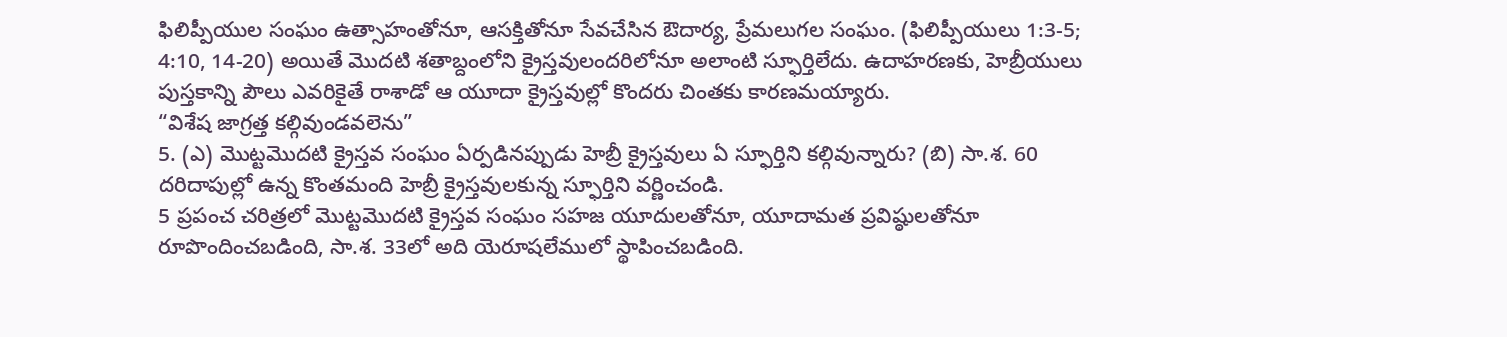ఫిలిప్పీయుల సంఘం ఉత్సాహంతోనూ, ఆసక్తితోనూ సేవచేసిన ఔదార్య, ప్రేమలుగల సంఘం. (ఫిలిప్పీయులు 1:3-5; 4:10, 14-20) అయితే మొదటి శతాబ్దంలోని క్రైస్తవులందరిలోనూ అలాంటి స్ఫూర్తిలేదు. ఉదాహరణకు, హెబ్రీయులు పుస్తకాన్ని పౌలు ఎవరికైతే రాశాడో ఆ యూదా క్రైస్తవుల్లో కొందరు చింతకు కారణమయ్యారు.
“విశేష జాగ్రత్త కల్గివుండవలెను”
5. (ఎ) మొట్టమొదటి క్రైస్తవ సంఘం ఏర్పడినప్పుడు హెబ్రీ క్రైస్తవులు ఏ స్ఫూర్తిని కల్గివున్నారు? (బి) సా.శ. 60 దరిదాపుల్లో ఉన్న కొంతమంది హెబ్రీ క్రైస్తవులకున్న స్ఫూర్తిని వర్ణించండి.
5 ప్రపంచ చరిత్రలో మొట్టమొదటి క్రైస్తవ సంఘం సహజ యూదులతోనూ, యూదామత ప్రవిష్ఠులతోనూ రూపొందించబడింది, సా.శ. 33లో అది యెరూషలేములో స్థాపించబడింది.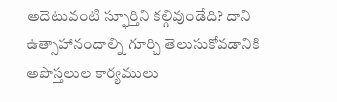అదెటువంటి స్ఫూర్తిని కల్గివుండేది? దాని ఉత్సాహానందాల్ని గూర్చి తెలుసుకోవడానికి అపొస్తలుల కార్యములు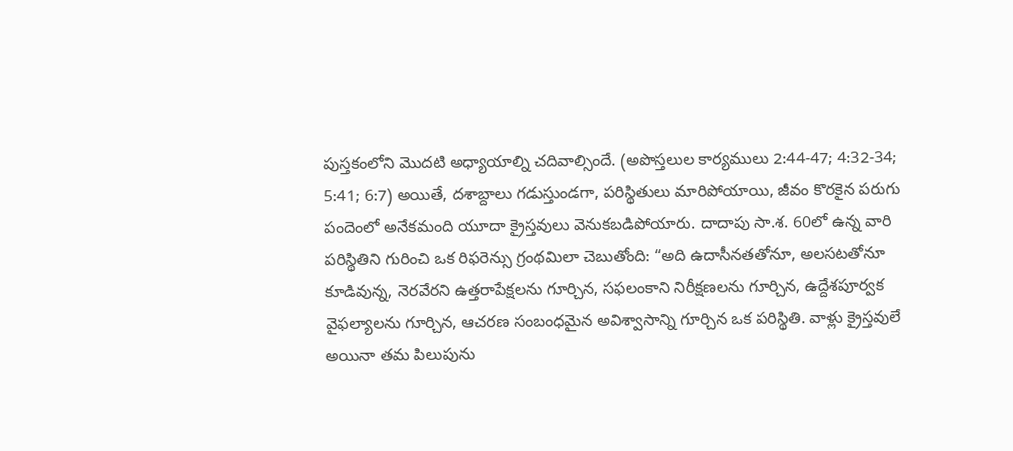పుస్తకంలోని మొదటి అధ్యాయాల్ని చదివాల్సిందే. (అపొస్తలుల కార్యములు 2:44-47; 4:32-34; 5:41; 6:7) అయితే, దశాబ్దాలు గడుస్తుండగా, పరిస్థితులు మారిపోయాయి, జీవం కొరకైన పరుగు పందెంలో అనేకమంది యూదా క్రైస్తవులు వెనుకబడిపోయారు. దాదాపు సా.శ. 60లో ఉన్న వారి పరిస్థితిని గురించి ఒక రిఫరెన్సు గ్రంథమిలా చెబుతోంది: “అది ఉదాసీనతతోనూ, అలసటతోనూ కూడివున్న, నెరవేరని ఉత్తరాపేక్షలను గూర్చిన, సఫలంకాని నిరీక్షణలను గూర్చిన, ఉద్దేశపూర్వక వైఫల్యాలను గూర్చిన, ఆచరణ సంబంధమైన అవిశ్వాసాన్ని గూర్చిన ఒక పరిస్థితి. వాళ్లు క్రైస్తవులే అయినా తమ పిలుపును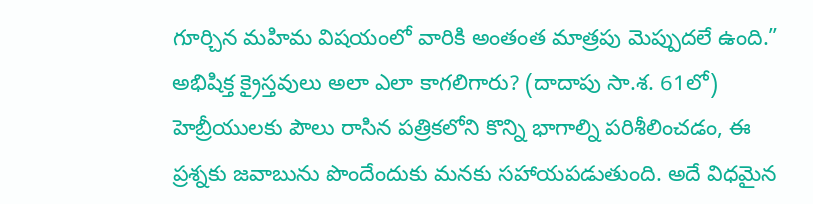గూర్చిన మహిమ విషయంలో వారికి అంతంత మాత్రపు మెప్పుదలే ఉంది.” అభిషిక్త క్రైస్తవులు అలా ఎలా కాగలిగారు? (దాదాపు సా.శ. 61లో) హెబ్రీయులకు పౌలు రాసిన పత్రికలోని కొన్ని భాగాల్ని పరిశీలించడం, ఈ ప్రశ్నకు జవాబును పొందేందుకు మనకు సహాయపడుతుంది. అదే విధమైన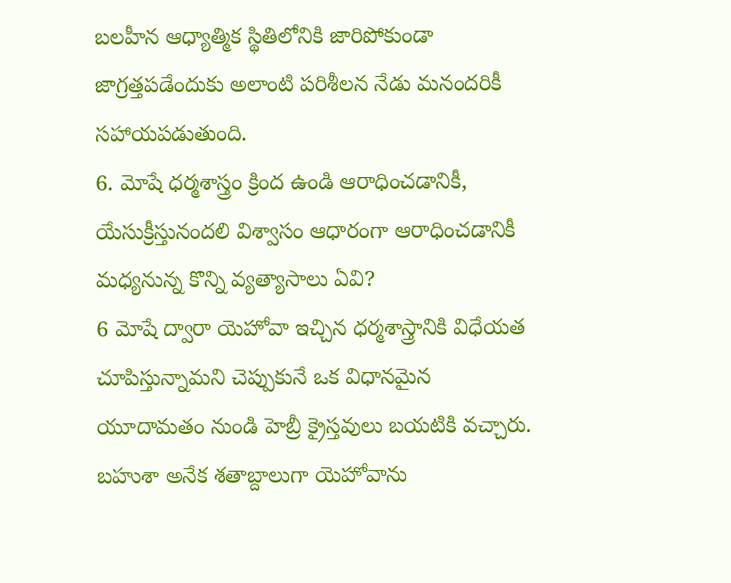బలహీన ఆధ్యాత్మిక స్థితిలోనికి జారిపోకుండా జాగ్రత్తపడేందుకు అలాంటి పరిశీలన నేడు మనందరికీ సహాయపడుతుంది.
6. మోషే ధర్మశాస్త్రం క్రింద ఉండి ఆరాధించడానికీ, యేసుక్రీస్తునందలి విశ్వాసం ఆధారంగా ఆరాధించడానికీ మధ్యనున్న కొన్ని వ్యత్యాసాలు ఏవి?
6 మోషే ద్వారా యెహోవా ఇచ్చిన ధర్మశాస్త్రానికి విధేయత చూపిస్తున్నామని చెప్పుకునే ఒక విధానమైన యూదామతం నుండి హెబ్రీ క్రైస్తవులు బయటికి వచ్చారు. బహుశా అనేక శతాబ్దాలుగా యెహోవాను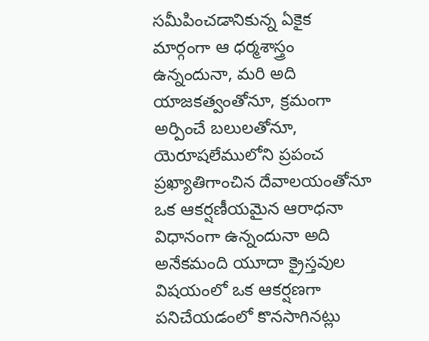సమీపించడానికున్న ఏకైక మార్గంగా ఆ ధర్మశాస్త్రం ఉన్నందునా, మరి అది యాజకత్వంతోనూ, క్రమంగా అర్పించే బలులతోనూ, యెరూషలేములోని ప్రపంచ ప్రఖ్యాతిగాంచిన దేవాలయంతోనూ ఒక ఆకర్షణీయమైన ఆరాధనా విధానంగా ఉన్నందునా అది అనేకమంది యూదా క్రైస్తవుల విషయంలో ఒక ఆకర్షణగా పనిచేయడంలో కొనసాగినట్లు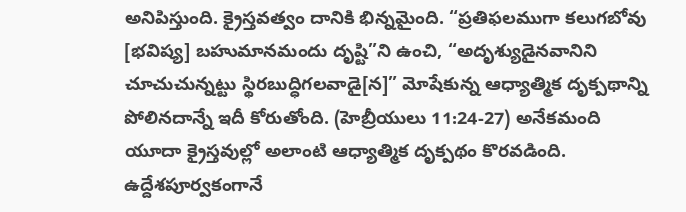అనిపిస్తుంది. క్రైస్తవత్వం దానికి భిన్నమైంది. “ప్రతిఫలముగా కలుగబోవు [భవిష్య] బహుమానమందు దృష్టి”ని ఉంచి, “అదృశ్యుడైనవానిని చూచుచున్నట్టు స్థిరబుద్ధిగలవాడై[న]” మోషేకున్న ఆధ్యాత్మిక దృక్పథాన్ని పోలినదాన్నే ఇదీ కోరుతోంది. (హెబ్రీయులు 11:24-27) అనేకమంది యూదా క్రైస్తవుల్లో అలాంటి ఆధ్యాత్మిక దృక్పథం కొరవడింది. ఉద్దేశపూర్వకంగానే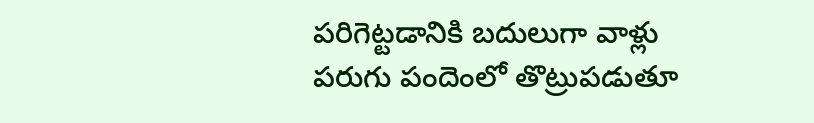పరిగెట్టడానికి బదులుగా వాళ్లు పరుగు పందెంలో తొట్రుపడుతూ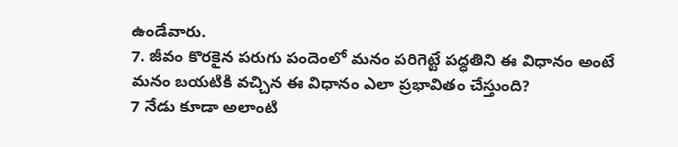ఉండేవారు.
7. జీవం కొరకైన పరుగు పందెంలో మనం పరిగెట్టే పద్ధతిని ఈ విధానం అంటే మనం బయటికి వచ్చిన ఈ విధానం ఎలా ప్రభావితం చేస్తుంది?
7 నేడు కూడా అలాంటి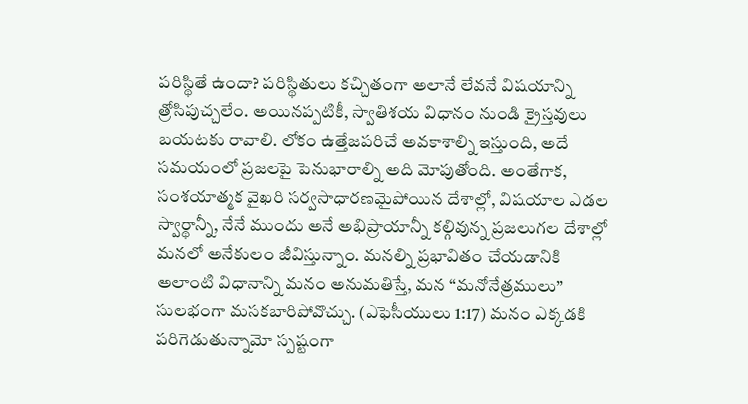పరిస్థితే ఉందా? పరిస్థితులు కచ్చితంగా అలానే లేవనే విషయాన్ని త్రోసిపుచ్చలేం. అయినప్పటికీ, స్వాతిశయ విధానం నుండి క్రైస్తవులు బయటకు రావాలి. లోకం ఉత్తేజపరిచే అవకాశాల్ని ఇస్తుంది, అదే సమయంలో ప్రజలపై పెనుభారాల్ని అది మోపుతోంది. అంతేగాక, సంశయాత్మక వైఖరి సర్వసాధారణమైపోయిన దేశాల్లో, విషయాల ఎడల స్వార్థాన్నీ, నేనే ముందు అనే అభిప్రాయాన్నీ కల్గివున్న ప్రజలుగల దేశాల్లో మనలో అనేకులం జీవిస్తున్నాం. మనల్ని ప్రభావితం చేయడానికి అలాంటి విధానాన్ని మనం అనుమతిస్తే, మన “మనోనేత్రములు” సులభంగా మసకబారిపోవొచ్చు. (ఎఫెసీయులు 1:17) మనం ఎక్కడకి పరిగెడుతున్నామో స్పష్టంగా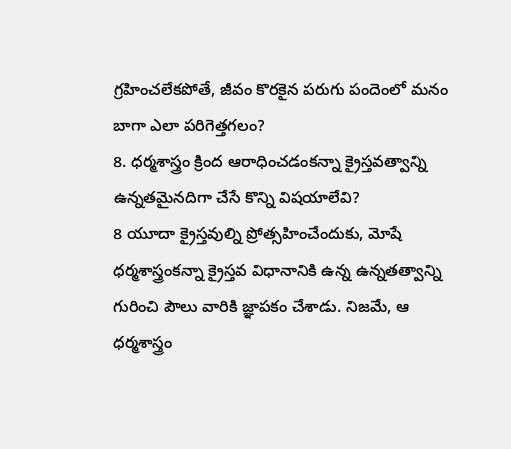గ్రహించలేకపోతే, జీవం కొరకైన పరుగు పందెంలో మనం బాగా ఎలా పరిగెత్తగలం?
8. ధర్మశాస్త్రం క్రింద ఆరాధించడంకన్నా క్రైస్తవత్వాన్ని ఉన్నతమైనదిగా చేసే కొన్ని విషయాలేవి?
8 యూదా క్రైస్తవుల్ని ప్రోత్సహించేందుకు, మోషే ధర్మశాస్త్రంకన్నా క్రైస్తవ విధానానికి ఉన్న ఉన్నతత్వాన్ని గురించి పౌలు వారికి జ్ఞాపకం చేశాడు. నిజమే, ఆ ధర్మశాస్త్రం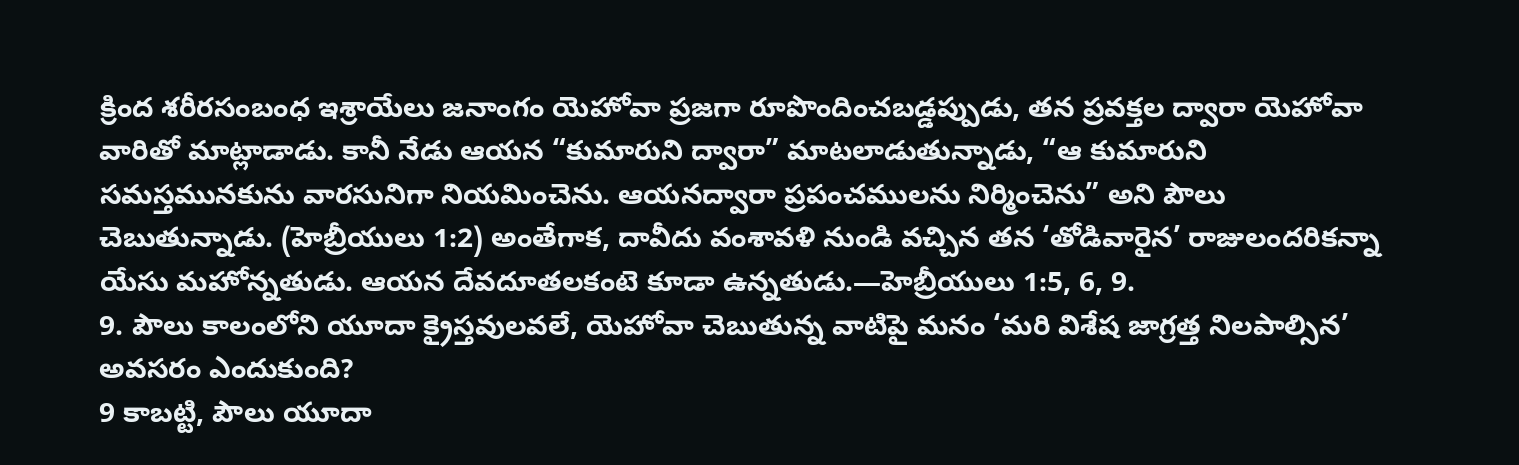క్రింద శరీరసంబంధ ఇశ్రాయేలు జనాంగం యెహోవా ప్రజగా రూపొందించబడ్డప్పుడు, తన ప్రవక్తల ద్వారా యెహోవా వారితో మాట్లాడాడు. కానీ నేడు ఆయన “కుమారుని ద్వారా” మాటలాడుతున్నాడు, “ఆ కుమారుని సమస్తమునకును వారసునిగా నియమించెను. ఆయనద్వారా ప్రపంచములను నిర్మించెను” అని పౌలు చెబుతున్నాడు. (హెబ్రీయులు 1:2) అంతేగాక, దావీదు వంశావళి నుండి వచ్చిన తన ‘తోడివారైన’ రాజులందరికన్నా యేసు మహోన్నతుడు. ఆయన దేవదూతలకంటె కూడా ఉన్నతుడు.—హెబ్రీయులు 1:5, 6, 9.
9. పౌలు కాలంలోని యూదా క్రైస్తవులవలే, యెహోవా చెబుతున్న వాటిపై మనం ‘మరి విశేష జాగ్రత్త నిలపాల్సిన’ అవసరం ఎందుకుంది?
9 కాబట్టి, పౌలు యూదా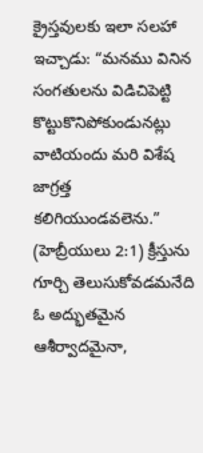క్రైస్తవులకు ఇలా సలహా ఇచ్చాడు: “మనము వినిన సంగతులను విడిచిపెట్టి కొట్టుకొనిపోకుండునట్లు వాటియందు మరి విశేష జాగ్రత్త కలిగియుండవలెను.” (హెబ్రీయులు 2:1) క్రీస్తును గూర్చి తెలుసుకోవడమనేది ఓ అద్భుతమైన ఆశీర్వాదమైనా,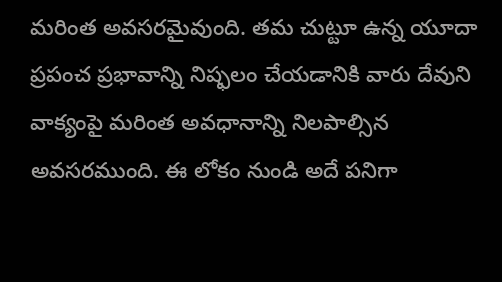మరింత అవసరమైవుంది. తమ చుట్టూ ఉన్న యూదా ప్రపంచ ప్రభావాన్ని నిష్ఫలం చేయడానికి వారు దేవుని వాక్యంపై మరింత అవధానాన్ని నిలపాల్సిన అవసరముంది. ఈ లోకం నుండి అదే పనిగా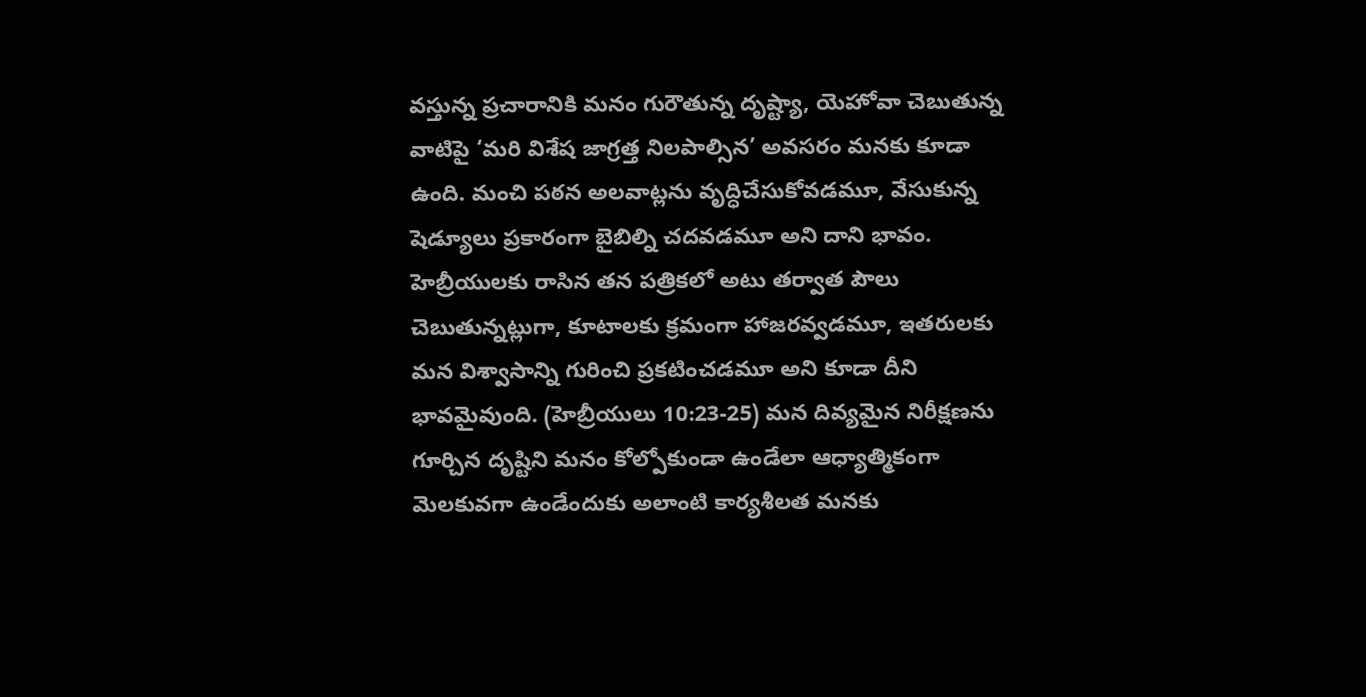వస్తున్న ప్రచారానికి మనం గురౌతున్న దృష్ట్యా, యెహోవా చెబుతున్న వాటిపై ‘మరి విశేష జాగ్రత్త నిలపాల్సిన’ అవసరం మనకు కూడా ఉంది. మంచి పఠన అలవాట్లను వృద్ధిచేసుకోవడమూ, వేసుకున్న షెడ్యూలు ప్రకారంగా బైబిల్ని చదవడమూ అని దాని భావం. హెబ్రీయులకు రాసిన తన పత్రికలో అటు తర్వాత పౌలు చెబుతున్నట్లుగా, కూటాలకు క్రమంగా హాజరవ్వడమూ, ఇతరులకు మన విశ్వాసాన్ని గురించి ప్రకటించడమూ అని కూడా దీని భావమైవుంది. (హెబ్రీయులు 10:23-25) మన దివ్యమైన నిరీక్షణను గూర్చిన దృష్టిని మనం కోల్పోకుండా ఉండేలా ఆధ్యాత్మికంగా మెలకువగా ఉండేందుకు అలాంటి కార్యశీలత మనకు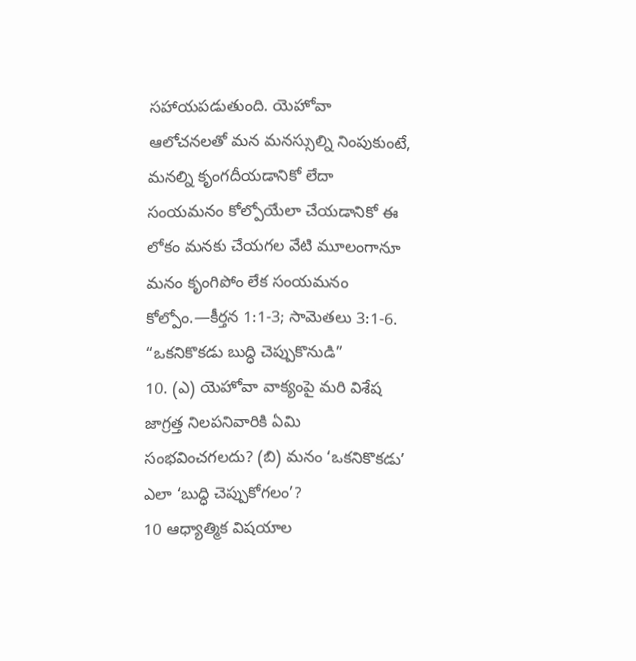సహాయపడుతుంది. యెహోవా ఆలోచనలతో మన మనస్సుల్ని నింపుకుంటే, మనల్ని కృంగదీయడానికో లేదా సంయమనం కోల్పోయేలా చేయడానికో ఈ లోకం మనకు చేయగల వేటి మూలంగానూ మనం కృంగిపోం లేక సంయమనం కోల్పోం.—కీర్తన 1:1-3; సామెతలు 3:1-6.
“ఒకనికొకడు బుద్ధి చెప్పుకొనుడి”
10. (ఎ) యెహోవా వాక్యంపై మరి విశేష జాగ్రత్త నిలపనివారికి ఏమి సంభవించగలదు? (బి) మనం ‘ఒకనికొకడు’ ఎలా ‘బుద్ధి చెప్పుకోగలం’?
10 ఆధ్యాత్మిక విషయాల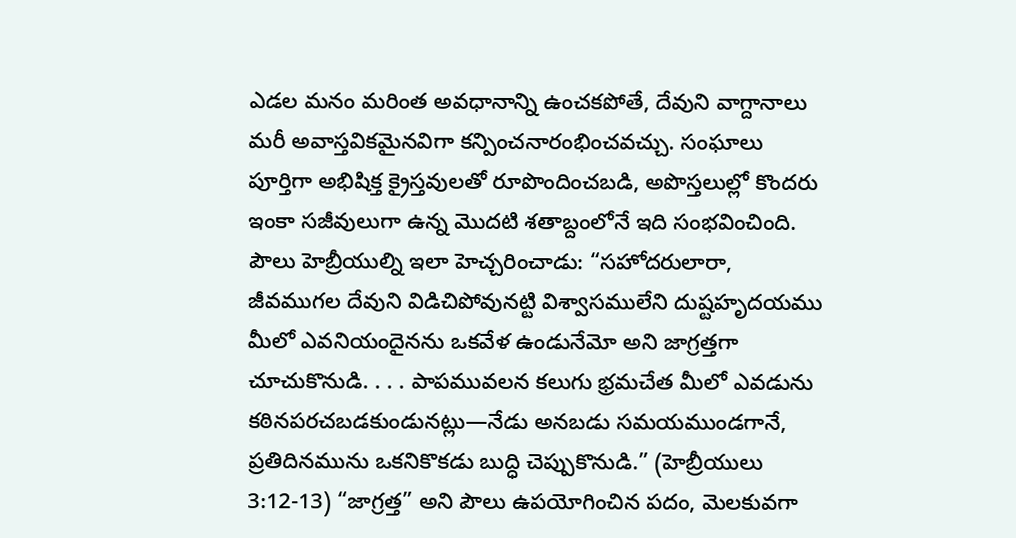ఎడల మనం మరింత అవధానాన్ని ఉంచకపోతే, దేవుని వాగ్దానాలు మరీ అవాస్తవికమైనవిగా కన్పించనారంభించవచ్చు. సంఘాలు పూర్తిగా అభిషిక్త క్రైస్తవులతో రూపొందించబడి, అపొస్తలుల్లో కొందరు ఇంకా సజీవులుగా ఉన్న మొదటి శతాబ్దంలోనే ఇది సంభవించింది. పౌలు హెబ్రీయుల్ని ఇలా హెచ్చరించాడు: “సహోదరులారా, జీవముగల దేవుని విడిచిపోవునట్టి విశ్వాసములేని దుష్టహృదయము మీలో ఎవనియందైనను ఒకవేళ ఉండునేమో అని జాగ్రత్తగా చూచుకొనుడి. . . . పాపమువలన కలుగు భ్రమచేత మీలో ఎవడును కఠినపరచబడకుండునట్లు—నేడు అనబడు సమయముండగానే, ప్రతిదినమును ఒకనికొకడు బుద్ధి చెప్పుకొనుడి.” (హెబ్రీయులు 3:12-13) “జాగ్రత్త” అని పౌలు ఉపయోగించిన పదం, మెలకువగా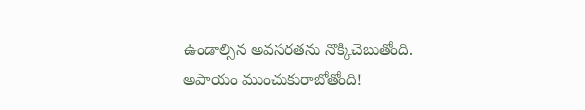ఉండాల్సిన అవసరతను నొక్కిచెబుతోంది. అపాయం ముంచుకురాబోతోంది!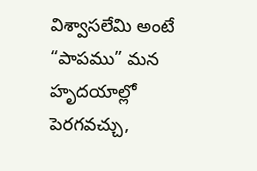విశ్వాసలేమి అంటే “పాపము” మన హృదయాల్లో పెరగవచ్చు,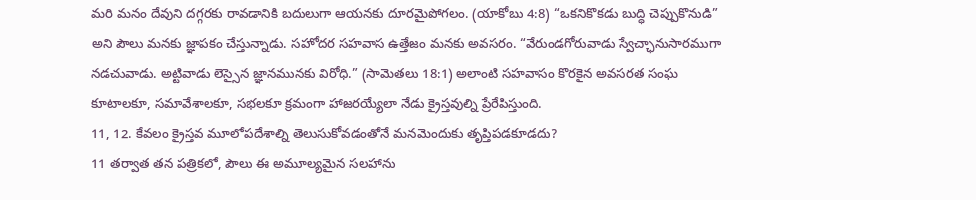మరి మనం దేవుని దగ్గరకు రావడానికి బదులుగా ఆయనకు దూరమైపోగలం. (యాకోబు 4:8) “ఒకనికొకడు బుద్ధి చెప్పుకొనుడి” అని పౌలు మనకు జ్ఞాపకం చేస్తున్నాడు. సహోదర సహవాస ఉత్తేజం మనకు అవసరం. “వేరుండగోరువాడు స్వేచ్ఛానుసారముగా నడచువాడు. అట్టివాడు లెస్సైన జ్ఞానమునకు విరోధి.” (సామెతలు 18:1) అలాంటి సహవాసం కొరకైన అవసరత సంఘ కూటాలకూ, సమావేశాలకూ, సభలకూ క్రమంగా హాజరయ్యేలా నేడు క్రైస్తవుల్ని ప్రేరేపిస్తుంది.
11, 12. కేవలం క్రైస్తవ మూలోపదేశాల్ని తెలుసుకోవడంతోనే మనమెందుకు తృప్తిపడకూడదు?
11 తర్వాత తన పత్రికలో, పౌలు ఈ అమూల్యమైన సలహాను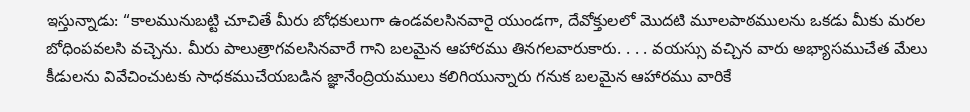ఇస్తున్నాడు: “కాలమునుబట్టి చూచితే మీరు బోధకులుగా ఉండవలసినవారై యుండగా, దేవోక్తులలో మొదటి మూలపాఠములను ఒకడు మీకు మరల బోధింపవలసి వచ్చెను. మీరు పాలుత్రాగవలసినవారే గాని బలమైన ఆహారము తినగలవారుకారు. . . . వయస్సు వచ్చిన వారు అభ్యాసముచేత మేలు కీడులను వివేచించుటకు సాధకముచేయబడిన జ్ఞానేంద్రియములు కలిగియున్నారు గనుక బలమైన ఆహారము వారికే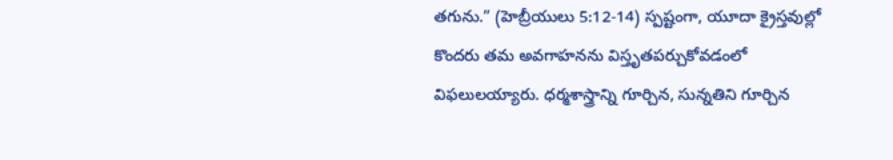తగును.” (హెబ్రీయులు 5:12-14) స్పష్టంగా, యూదా క్రైస్తవుల్లో కొందరు తమ అవగాహనను విస్తృతపర్చుకోవడంలో విఫలులయ్యారు. ధర్మశాస్త్రాన్ని గూర్చిన, సున్నతిని గూర్చిన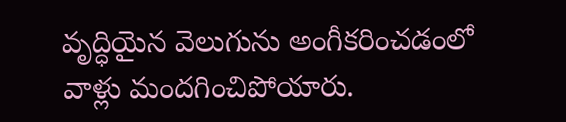వృద్ధియైన వెలుగును అంగీకరించడంలో వాళ్లు మందగించిపోయారు.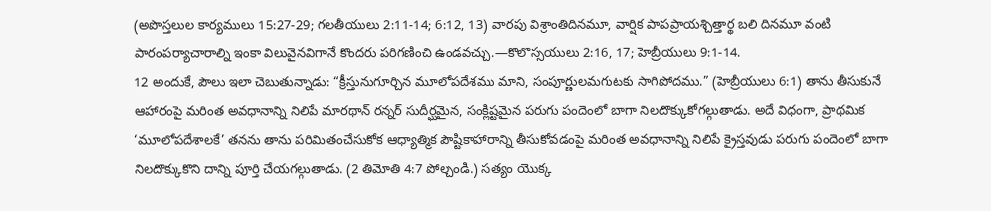(అపొస్తలుల కార్యములు 15:27-29; గలతీయులు 2:11-14; 6:12, 13) వారపు విశ్రాంతిదినమూ, వార్షిక పాపప్రాయశ్చిత్తార్థ బలి దినమూ వంటి పారంపర్యాచారాల్ని ఇంకా విలువైనవిగానే కొందరు పరిగణించి ఉండవచ్చు.—కొలొస్సయులు 2:16, 17; హెబ్రీయులు 9:1-14.
12 అందుకే, పౌలు ఇలా చెబుతున్నాడు: “క్రీస్తునుగూర్చిన మూలోపదేశము మాని, సంపూర్ణులమగుటకు సాగిపోదము.” (హెబ్రీయులు 6:1) తాను తీసుకునే ఆహారంపై మరింత అవధానాన్ని నిలిపే మారథాన్ రన్నర్ సుదీర్ఘమైన, సంక్లిష్టమైన పరుగు పందెంలో బాగా నిలదొక్కుకోగల్గుతాడు. అదే విధంగా, ప్రాథమిక ‘మూలోపదేశాలకే’ తనను తాను పరిమితంచేసుకోక ఆధ్యాత్మిక పౌష్టికాహారాన్ని తీసుకోవడంపై మరింత అవధానాన్ని నిలిపే క్రైస్తవుడు పరుగు పందెంలో బాగా నిలదొక్కుకొని దాన్ని పూర్తి చేయగల్గుతాడు. (2 తిమోతి 4:7 పోల్చండి.) సత్యం యొక్క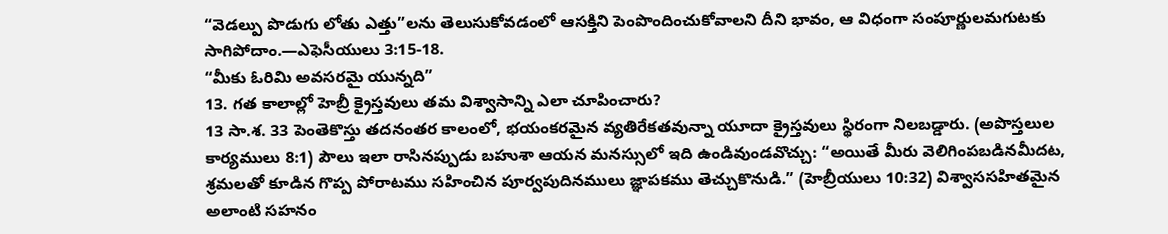“వెడల్పు పొడుగు లోతు ఎత్తు”లను తెలుసుకోవడంలో ఆసక్తిని పెంపొందించుకోవాలని దీని భావం, ఆ విధంగా సంపూర్ణులమగుటకు సాగిపోదాం.—ఎఫెసీయులు 3:15-18.
“మీకు ఓరిమి అవసరమై యున్నది”
13. గత కాలాల్లో హెబ్రీ క్రైస్తవులు తమ విశ్వాసాన్ని ఎలా చూపించారు?
13 సా.శ. 33 పెంతెకొస్తు తదనంతర కాలంలో, భయంకరమైన వ్యతిరేకతవున్నా యూదా క్రైస్తవులు స్థిరంగా నిలబడ్డారు. (అపొస్తలుల కార్యములు 8:1) పౌలు ఇలా రాసినప్పుడు బహుశా ఆయన మనస్సులో ఇది ఉండివుండవొచ్చు: “అయితే మీరు వెలిగింపబడినమీదట, శ్రమలతో కూడిన గొప్ప పోరాటము సహించిన పూర్వపుదినములు జ్ఞాపకము తెచ్చుకొనుడి.” (హెబ్రీయులు 10:32) విశ్వాససహితమైన అలాంటి సహనం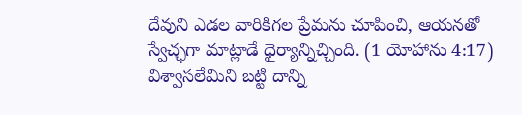దేవుని ఎడల వారికిగల ప్రేమను చూపించి, ఆయనతో స్వేచ్ఛగా మాట్లాడే ధైర్యాన్నిచ్చింది. (1 యోహాను 4:17) విశ్వాసలేమిని బట్టి దాన్ని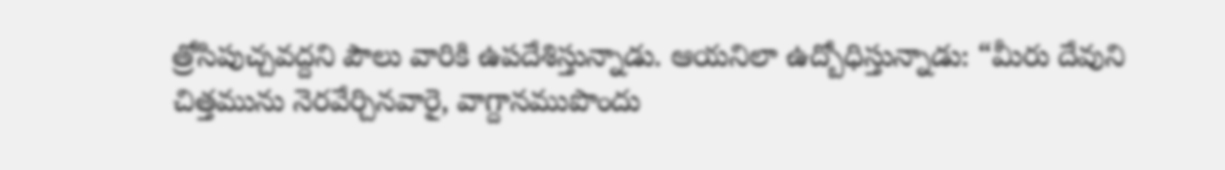త్రోసిపుచ్చవద్దని పౌలు వారికి ఉపదేశిస్తున్నాడు. ఆయనిలా ఉద్బోధిస్తున్నాడు: “మీరు దేవుని చిత్తమును నెరవేర్చినవారై, వాగ్దానముపొందు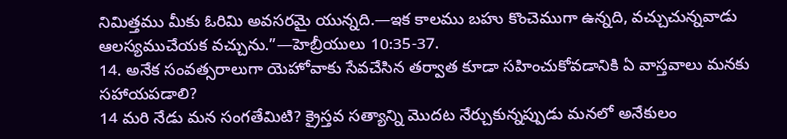నిమిత్తము మీకు ఓరిమి అవసరమై యున్నది.—ఇక కాలము బహు కొంచెముగా ఉన్నది, వచ్చుచున్నవాడు ఆలస్యముచేయక వచ్చును.”—హెబ్రీయులు 10:35-37.
14. అనేక సంవత్సరాలుగా యెహోవాకు సేవచేసిన తర్వాత కూడా సహించుకోవడానికి ఏ వాస్తవాలు మనకు సహాయపడాలి?
14 మరి నేడు మన సంగతేమిటి? క్రైస్తవ సత్యాన్ని మొదట నేర్చుకున్నప్పుడు మనలో అనేకులం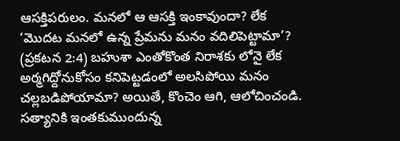ఆసక్తిపరులం. మనలో ఆ ఆసక్తి ఇంకావుందా? లేక ‘మొదట మనలో ఉన్న ప్రేమను మనం వదిలిపెట్టామా’? (ప్రకటన 2:4) బహుశా ఎంతోకొంత నిరాశకు లోనై లేక అర్మగిద్దోనుకోసం కనిపెట్టడంలో అలసిపోయి మనం చల్లబడిపోయామా? అయితే, కొంచెం ఆగి, ఆలోచించండి. సత్యానికి ఇంతకుముందున్న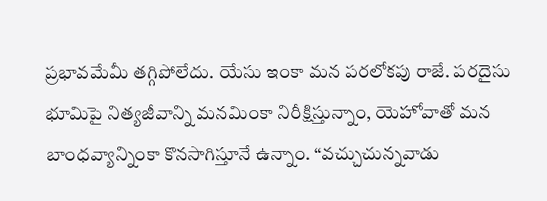ప్రభావమేమీ తగ్గిపోలేదు. యేసు ఇంకా మన పరలోకపు రాజే. పరదైసు భూమిపై నిత్యజీవాన్ని మనమింకా నిరీక్షిస్తున్నాం, యెహోవాతో మన బాంధవ్యాన్నింకా కొనసాగిస్తూనే ఉన్నాం. “వచ్చుచున్నవాడు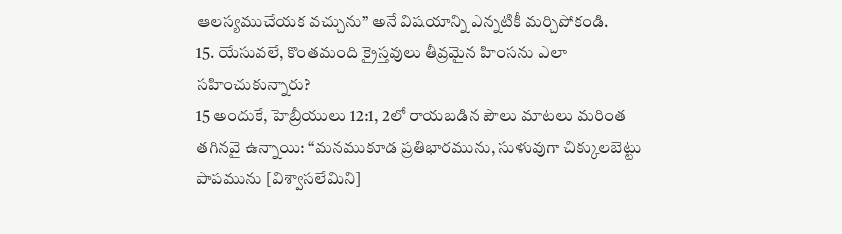ఆలస్యముచేయక వచ్చును” అనే విషయాన్ని ఎన్నటికీ మర్చిపోకండి.
15. యేసువలే, కొంతమంది క్రైస్తవులు తీవ్రమైన హింసను ఎలా సహించుకున్నారు?
15 అందుకే, హెబ్రీయులు 12:1, 2లో రాయబడిన పౌలు మాటలు మరింత తగినవై ఉన్నాయి: “మనముకూడ ప్రతిభారమును, సుళువుగా చిక్కులబెట్టు పాపమును [విశ్వాసలేమిని]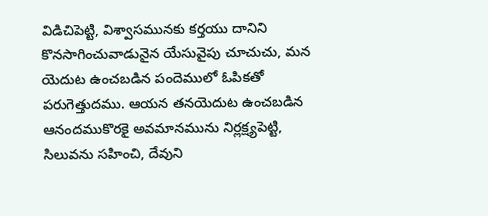విడిచిపెట్టి, విశ్వాసమునకు కర్తయు దానిని కొనసాగించువాడునైన యేసువైపు చూచుచు, మన యెదుట ఉంచబడిన పందెములో ఓపికతో పరుగెత్తుదము. ఆయన తనయెదుట ఉంచబడిన ఆనందముకొరకై అవమానమును నిర్లక్ష్యపెట్టి, సిలువను సహించి, దేవుని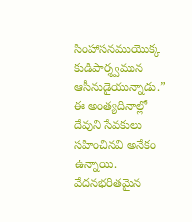సింహాసనముయొక్క కుడిపార్శ్వమున ఆసీనుడైయున్నాడు.” ఈ అంత్యదినాల్లో దేవుని సేవకులు సహించినవి అనేకం ఉన్నాయి. వేదనభరితమైన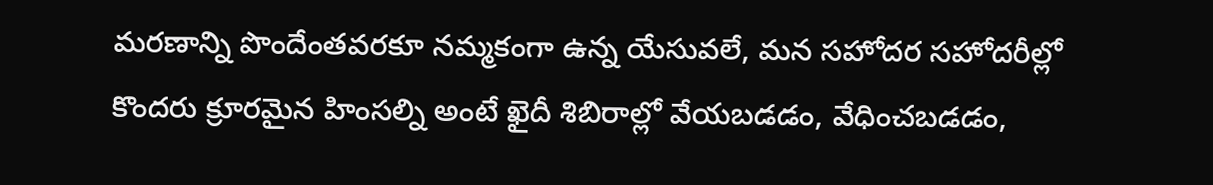మరణాన్ని పొందేంతవరకూ నమ్మకంగా ఉన్న యేసువలే, మన సహోదర సహోదరీల్లో కొందరు క్రూరమైన హింసల్ని అంటే ఖైదీ శిబిరాల్లో వేయబడడం, వేధించబడడం,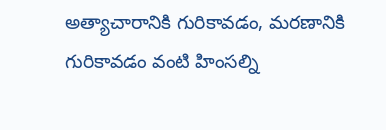అత్యాచారానికి గురికావడం, మరణానికి గురికావడం వంటి హింసల్ని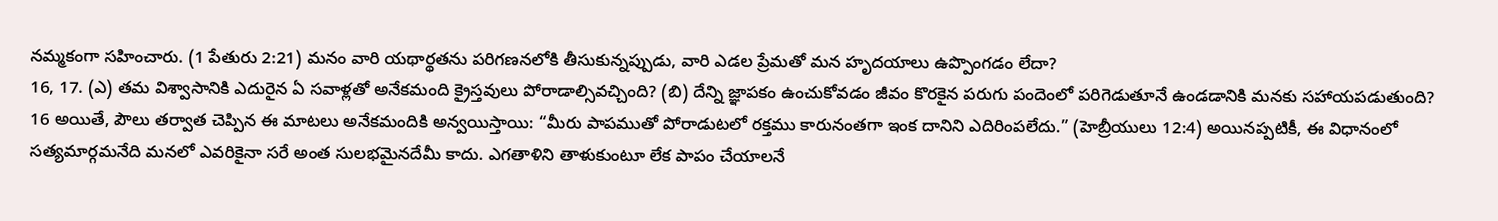నమ్మకంగా సహించారు. (1 పేతురు 2:21) మనం వారి యథార్థతను పరిగణనలోకి తీసుకున్నప్పుడు, వారి ఎడల ప్రేమతో మన హృదయాలు ఉప్పొంగడం లేదా?
16, 17. (ఎ) తమ విశ్వాసానికి ఎదురైన ఏ సవాళ్లతో అనేకమంది క్రైస్తవులు పోరాడాల్సివచ్చింది? (బి) దేన్ని జ్ఞాపకం ఉంచుకోవడం జీవం కొరకైన పరుగు పందెంలో పరిగెడుతూనే ఉండడానికి మనకు సహాయపడుతుంది?
16 అయితే, పౌలు తర్వాత చెప్పిన ఈ మాటలు అనేకమందికి అన్వయిస్తాయి: “మీరు పాపముతో పోరాడుటలో రక్తము కారునంతగా ఇంక దానిని ఎదిరింపలేదు.” (హెబ్రీయులు 12:4) అయినప్పటికీ, ఈ విధానంలో సత్యమార్గమనేది మనలో ఎవరికైనా సరే అంత సులభమైనదేమీ కాదు. ఎగతాళిని తాళుకుంటూ లేక పాపం చేయాలనే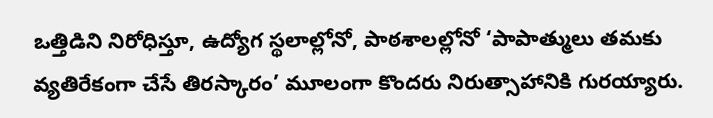ఒత్తిడిని నిరోధిస్తూ, ఉద్యోగ స్థలాల్లోనో, పాఠశాలల్లోనో ‘పాపాత్ములు తమకు వ్యతిరేకంగా చేసే తిరస్కారం’ మూలంగా కొందరు నిరుత్సాహానికి గురయ్యారు.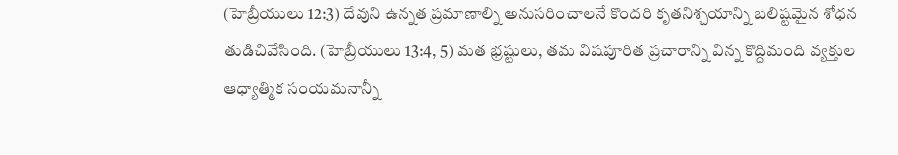(హెబ్రీయులు 12:3) దేవుని ఉన్నత ప్రమాణాల్ని అనుసరించాలనే కొందరి కృతనిశ్చయాన్ని బలిష్టమైన శోధన తుడిచివేసింది. (హెబ్రీయులు 13:4, 5) మత భ్రష్టులు, తమ విషపూరిత ప్రచారాన్ని విన్న కొద్దిమంది వ్యక్తుల ఆధ్యాత్మిక సంయమనాన్నీ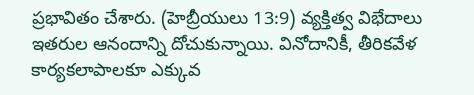ప్రభావితం చేశారు. (హెబ్రీయులు 13:9) వ్యక్తిత్వ విభేదాలు ఇతరుల ఆనందాన్ని దోచుకున్నాయి. వినోదానికీ, తీరికవేళ కార్యకలాపాలకూ ఎక్కువ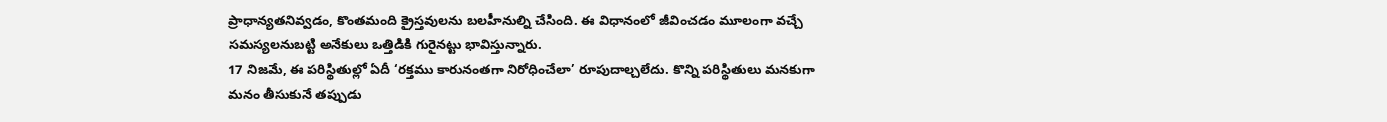ప్రాధాన్యతనివ్వడం, కొంతమంది క్రైస్తవులను బలహీనుల్ని చేసింది. ఈ విధానంలో జీవించడం మూలంగా వచ్చే సమస్యలనుబట్టి అనేకులు ఒత్తిడికి గురైనట్టు భావిస్తున్నారు.
17 నిజమే, ఈ పరిస్థితుల్లో ఏదీ ‘రక్తము కారునంతగా నిరోధించేలా’ రూపుదాల్చలేదు. కొన్ని పరిస్థితులు మనకుగా మనం తీసుకునే తప్పుడు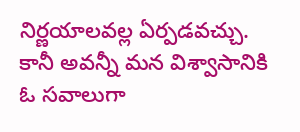నిర్ణయాలవల్ల ఏర్పడవచ్చు. కానీ అవన్నీ మన విశ్వాసానికి ఓ సవాలుగా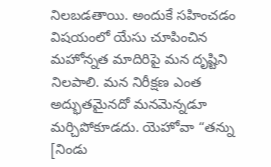నిలబడతాయి. అందుకే సహించడం విషయంలో యేసు చూపించిన మహోన్నత మాదిరిపై మన దృష్టిని నిలపాలి. మన నిరీక్షణ ఎంత అద్భుతమైనదో మనమెన్నడూ మర్చిపోకూడదు. యెహోవా “తన్ను [నిండు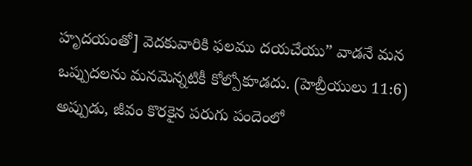హృదయంతో] వెదకువారికి ఫలము దయచేయు” వాడనే మన ఒప్పుదలను మనమెన్నటికీ కోల్పోకూడదు. (హెబ్రీయులు 11:6) అప్పుడు, జీవం కొరకైన పరుగు పందెంలో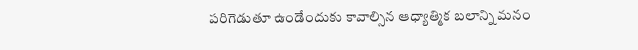పరిగెడుతూ ఉండేందుకు కావాల్సిన ఆధ్యాత్మిక బలాన్ని మనం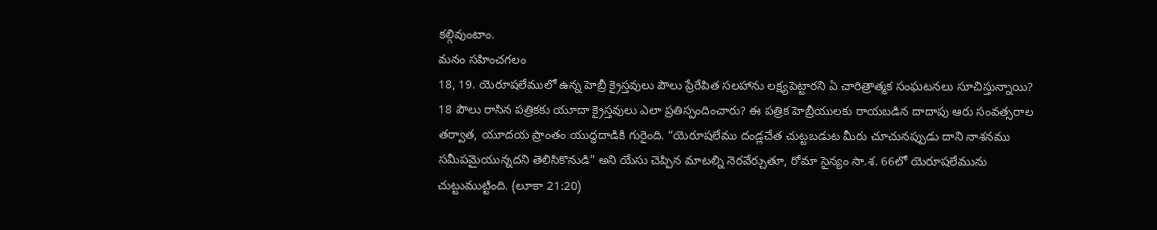కల్గివుంటాం.
మనం సహించగలం
18, 19. యెరూషలేములో ఉన్న హెబ్రీ క్రైస్తవులు పౌలు ప్రేరేపిత సలహాను లక్ష్యపెట్టారని ఏ చారిత్రాత్మక సంఘటనలు సూచిస్తున్నాయి?
18 పౌలు రాసిన పత్రికకు యూదా క్రైస్తవులు ఎలా ప్రతిస్పందించారు? ఈ పత్రిక హెబ్రీయులకు రాయబడిన దాదాపు ఆరు సంవత్సరాల తర్వాత, యూదయ ప్రాంతం యుద్ధదాడికి గురైంది. “యెరూషలేము దండ్లచేత చుట్టబడుట మీరు చూచునప్పుడు దాని నాశనము సమీపమైయున్నదని తెలిసికొనుడి” అని యేసు చెప్పిన మాటల్ని నెరవేర్చుతూ, రోమా సైన్యం సా.శ. 66లో యెరూషలేమును చుట్టుముట్టింది. (లూకా 21:20)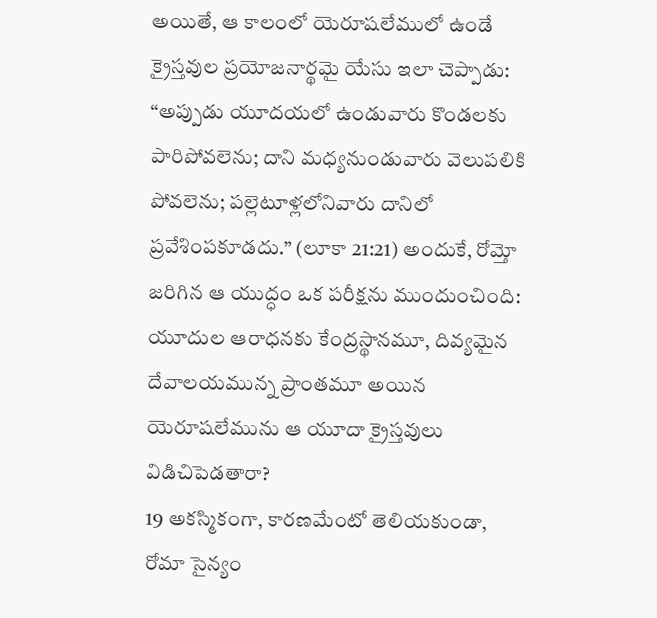అయితే, ఆ కాలంలో యెరూషలేములో ఉండే క్రైస్తవుల ప్రయోజనార్థమై యేసు ఇలా చెప్పాడు: “అప్పుడు యూదయలో ఉండువారు కొండలకు పారిపోవలెను; దాని మధ్యనుండువారు వెలుపలికి పోవలెను; పల్లెటూళ్లలోనివారు దానిలో ప్రవేశింపకూడదు.” (లూకా 21:21) అందుకే, రోమ్తో జరిగిన ఆ యుద్ధం ఒక పరీక్షను ముందుంచింది: యూదుల ఆరాధనకు కేంద్రస్థానమూ, దివ్యమైన దేవాలయమున్న ప్రాంతమూ అయిన యెరూషలేమును ఆ యూదా క్రైస్తవులు విడిచిపెడతారా?
19 అకస్మికంగా, కారణమేంటో తెలియకుండా, రోమా సైన్యం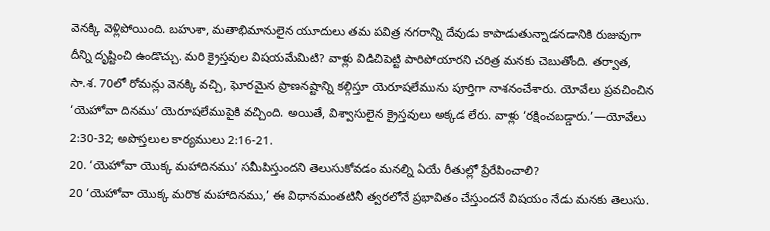వెనక్కి వెళ్లిపోయింది. బహుశా, మతాభిమానులైన యూదులు తమ పవిత్ర నగరాన్ని దేవుడు కాపాడుతున్నాడనడానికి రుజువుగా దీన్ని దృష్టించి ఉండొచ్చు. మరి క్రైస్తవుల విషయమేమిటి? వాళ్లు విడిచిపెట్టి పారిపోయారని చరిత్ర మనకు చెబుతోంది. తర్వాత, సా.శ. 70లో రోమన్లు వెనక్కి వచ్చి, ఘోరమైన ప్రాణనష్టాన్ని కల్గిస్తూ యెరూషలేమును పూర్తిగా నాశనంచేశారు. యోవేలు ప్రవచించిన ‘యెహోవా దినము’ యెరూషలేముపైకి వచ్చింది. అయితే, విశ్వాసులైన క్రైస్తవులు అక్కడ లేరు. వాళ్లు ‘రక్షించబడ్డారు.’—యోవేలు 2:30-32; అపొస్తలుల కార్యములు 2:16-21.
20. ‘యెహోవా యొక్క మహాదినము’ సమీపిస్తుందని తెలుసుకోవడం మనల్ని ఏయే రీతుల్లో ప్రేరేపించాలి?
20 ‘యెహోవా యొక్క మరొక మహాదినము,’ ఈ విధానమంతటినీ త్వరలోనే ప్రభావితం చేస్తుందనే విషయం నేడు మనకు తెలుసు.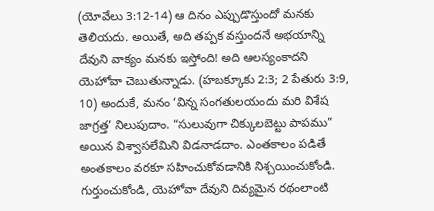(యోవేలు 3:12-14) ఆ దినం ఎప్పుడొస్తుందో మనకు తెలియదు. అయితే, అది తప్పక వస్తుందనే అభయాన్ని దేవుని వాక్యం మనకు ఇస్తోంది! అది ఆలస్యంకాదని యెహోవా చెబుతున్నాడు. (హబక్కూకు 2:3; 2 పేతురు 3:9, 10) అందుకే, మనం ‘విన్న సంగతులయందు మరి విశేష జాగ్రత్త’ నిలుపుదాం. “సులువుగా చిక్కులబెట్టు పాపము” అయిన విశ్వాసలేమిని విడనాడదాం. ఎంతకాలం పడితే అంతకాలం వరకూ సహించుకోవడానికి నిశ్చయించుకోండి. గుర్తుంచుకోండి, యెహోవా దేవుని దివ్యమైన రథంలాంటి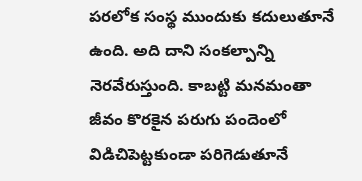పరలోక సంస్థ ముందుకు కదులుతూనే ఉంది. అది దాని సంకల్పాన్ని నెరవేరుస్తుంది. కాబట్టి మనమంతా జీవం కొరకైన పరుగు పందెంలో విడిచిపెట్టకుండా పరిగెడుతూనే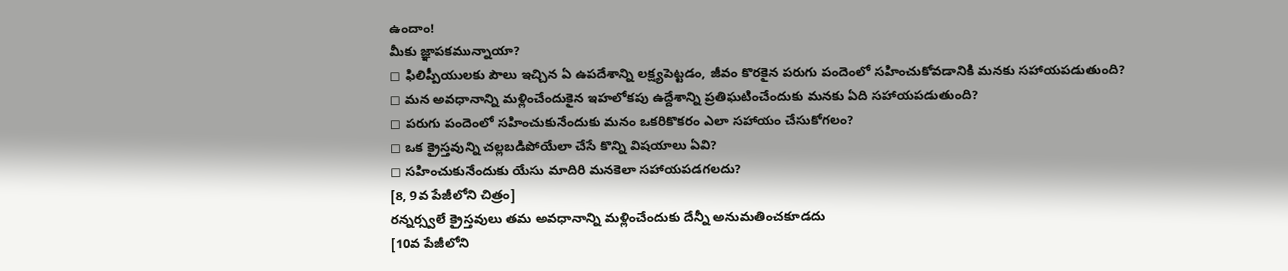ఉందాం!
మీకు జ్ఞాపకమున్నాయా?
◻ ఫిలిప్పీయులకు పౌలు ఇచ్చిన ఏ ఉపదేశాన్ని లక్ష్యపెట్టడం, జీవం కొరకైన పరుగు పందెంలో సహించుకోవడానికి మనకు సహాయపడుతుంది?
◻ మన అవధానాన్ని మళ్లించేందుకైన ఇహలోకపు ఉద్దేశాన్ని ప్రతిఘటించేందుకు మనకు ఏది సహాయపడుతుంది?
◻ పరుగు పందెంలో సహించుకునేందుకు మనం ఒకరికొకరం ఎలా సహాయం చేసుకోగలం?
◻ ఒక క్రైస్తవున్ని చల్లబడిపోయేలా చేసే కొన్ని విషయాలు ఏవి?
◻ సహించుకునేందుకు యేసు మాదిరి మనకెలా సహాయపడగలదు?
[8, 9వ పేజీలోని చిత్రం]
రన్నర్స్వలే క్రైస్తవులు తమ అవధానాన్ని మళ్లించేందుకు దేన్నీ అనుమతించకూడదు
[10వ పేజీలోని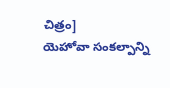చిత్రం]
యెహోవా సంకల్పాన్ని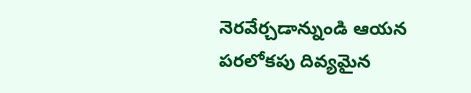నెరవేర్చడాన్నుండి ఆయన పరలోకపు దివ్యమైన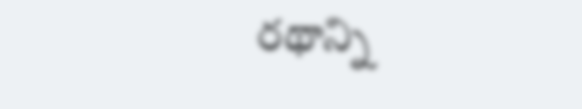రథాన్ని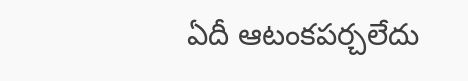ఏదీ ఆటంకపర్చలేదు